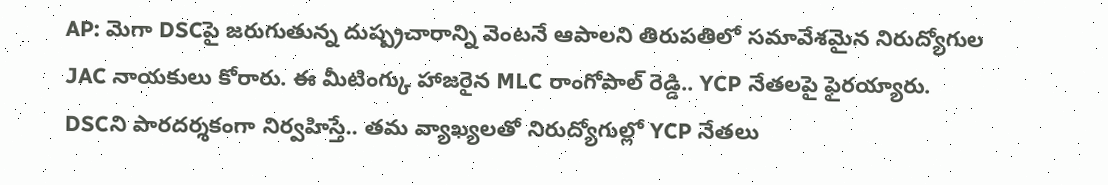AP: మెగా DSCపై జరుగుతున్న దుష్ప్రచారాన్ని వెంటనే ఆపాలని తిరుపతిలో సమావేశమైన నిరుద్యోగుల JAC నాయకులు కోరారు. ఈ మీటింగ్కు హాజరైన MLC రాంగోపాల్ రెడ్డి.. YCP నేతలపై ఫైరయ్యారు. DSCని పారదర్శకంగా నిర్వహిస్తే.. తమ వ్యాఖ్యలతో నిరుద్యోగుల్లో YCP నేతలు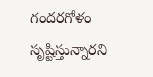గందరగోళం సృష్టిస్తున్నారని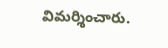విమర్శించారు.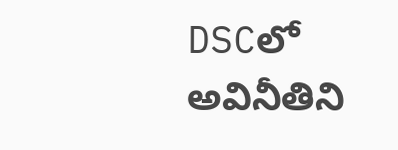DSCలో అవినీతిని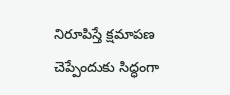నిరూపిస్తే క్షమాపణ చెప్పేందుకు సిద్ధంగా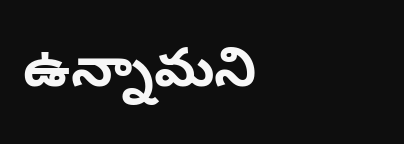ఉన్నామని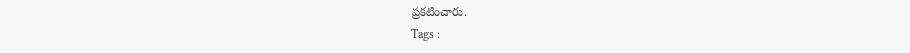ప్రకటించారు.
Tags :